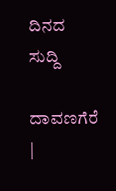ದಿನದ ಸುದ್ದಿ

ದಾವಣಗೆರೆ |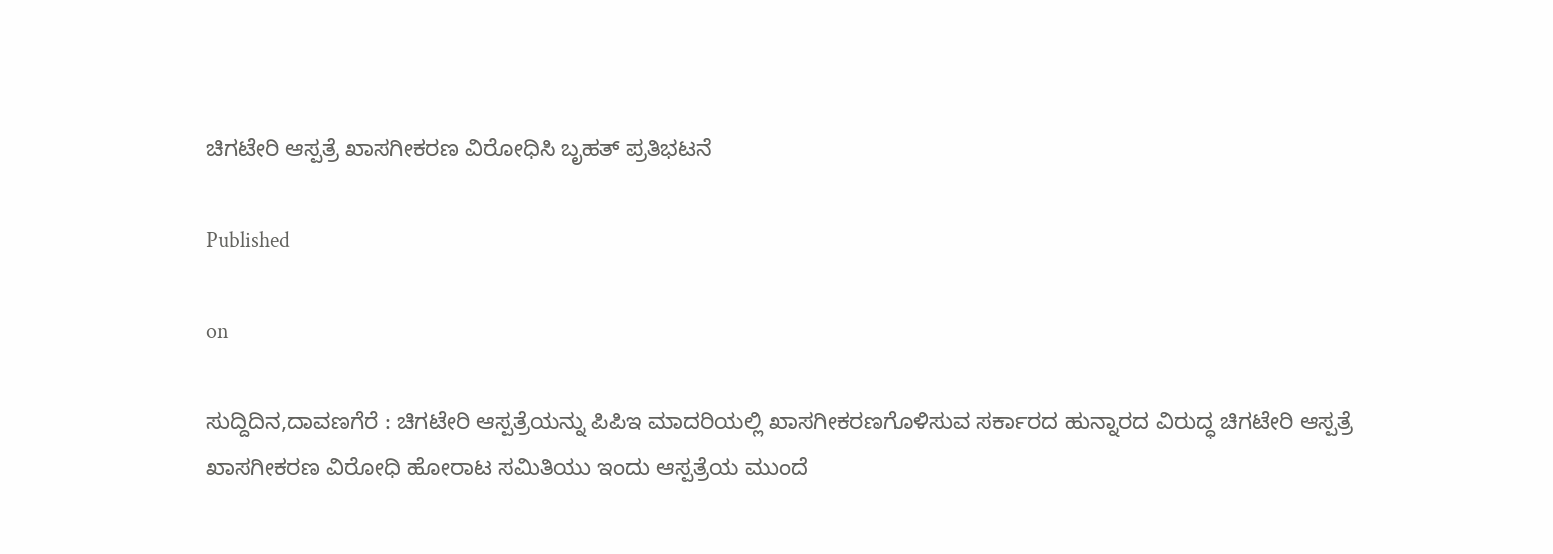ಚಿಗಟೇರಿ ಆಸ್ಪತ್ರೆ ಖಾಸಗೀಕರಣ ವಿರೋಧಿಸಿ ಬೃಹತ್ ಪ್ರತಿಭಟನೆ

Published

on

ಸುದ್ದಿದಿನ,ದಾವಣಗೆರೆ : ಚಿಗಟೇರಿ ಆಸ್ಪತ್ರೆಯನ್ನು ಪಿಪಿಇ ಮಾದರಿಯಲ್ಲಿ ಖಾಸಗೀಕರಣಗೊಳಿಸುವ ಸರ್ಕಾರದ ಹುನ್ನಾರದ ವಿರುದ್ಧ ಚಿಗಟೇರಿ ಆಸ್ಪತ್ರೆ ಖಾಸಗೀಕರಣ ವಿರೋಧಿ ಹೋರಾಟ ಸಮಿತಿಯು ಇಂದು ಆಸ್ಪತ್ರೆಯ ಮುಂದೆ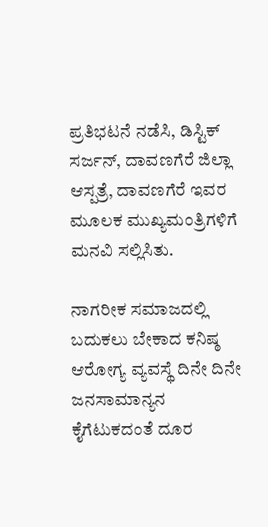ಪ್ರತಿಭಟನೆ ನಡೆಸಿ, ಡಿಸ್ಟಿಕ್ ಸರ್ಜನ್, ದಾವಣಗೆರೆ ಜಿಲ್ಲಾ ಆಸ್ಪತ್ರೆ, ದಾವಣಗೆರೆ ಇವರ ಮೂಲಕ ಮುಖ್ಯಮಂತ್ರಿಗಳಿಗೆ ಮನವಿ ಸಲ್ಲಿಸಿತು.

ನಾಗರೀಕ ಸಮಾಜದಲ್ಲಿ ಬದುಕಲು ಬೇಕಾದ ಕನಿಷ್ಠ ಆರೋಗ್ಯ ವ್ಯವಸ್ಥೆ ದಿನೇ ದಿನೇ ಜನಸಾಮಾನ್ಯನ ಕೈಗೆಟುಕದಂತೆ ದೂರ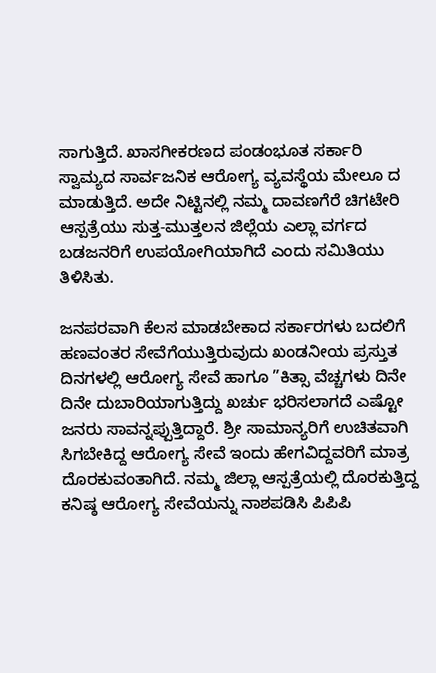ಸಾಗುತ್ತಿದೆ. ಖಾಸಗೀಕರಣದ ಪಂಡಂಭೂತ ಸರ್ಕಾರಿ ಸ್ವಾಮ್ಯದ ಸಾರ್ವಜನಿಕ ಆರೋಗ್ಯ ವ್ಯವಸ್ಥೆಯ ಮೇಲೂ ದ ಮಾಡುತ್ತಿದೆ. ಅದೇ ನಿಟ್ಟಿನಲ್ಲಿ ನಮ್ಮ ದಾವಣಗೆರೆ ಚಿಗಟೇರಿ ಆಸ್ಪತ್ರೆಯು ಸುತ್ತ-ಮುತ್ತಲನ ಜಿಲ್ಲೆಯ ಎಲ್ಲಾ ವರ್ಗದ ಬಡಜನರಿಗೆ ಉಪಯೋಗಿಯಾಗಿದೆ ಎಂದು ಸಮಿತಿಯು ತಿಳಿಸಿತು.

ಜನಪರವಾಗಿ ಕೆಲಸ ಮಾಡಬೇಕಾದ ಸರ್ಕಾರಗಳು ಬದಲಿಗೆ ಹಣವಂತರ ಸೇವೆಗೆಯುತ್ತಿರುವುದು ಖಂಡನೀಯ ಪ್ರಸ್ತುತ ದಿನಗಳಲ್ಲಿ ಆರೋಗ್ಯ ಸೇವೆ ಹಾಗೂ ”ಕಿತ್ಸಾ ವೆಚ್ಚಗಳು ದಿನೇ ದಿನೇ ದುಬಾರಿಯಾಗುತ್ತಿದ್ದು ಖರ್ಚು ಭರಿಸಲಾಗದೆ ಎಷ್ಟೋ ಜನರು ಸಾವನ್ನಪ್ಪುತ್ತಿದ್ದಾರೆ. ಶ್ರೀ ಸಾಮಾನ್ಯರಿಗೆ ಉಚಿತವಾಗಿ ಸಿಗಬೇಕಿದ್ದ ಆರೋಗ್ಯ ಸೇವೆ ಇಂದು ಹೇಗವಿದ್ದವರಿಗೆ ಮಾತ್ರ ದೊರಕುವಂತಾಗಿದೆ. ನಮ್ಮ ಜಿಲ್ಲಾ ಆಸ್ಪತ್ರೆಯಲ್ಲಿ ದೊರಕುತ್ತಿದ್ದ ಕನಿಷ್ಠ ಆರೋಗ್ಯ ಸೇವೆಯನ್ನು ನಾಶಪಡಿಸಿ ಪಿಪಿಪಿ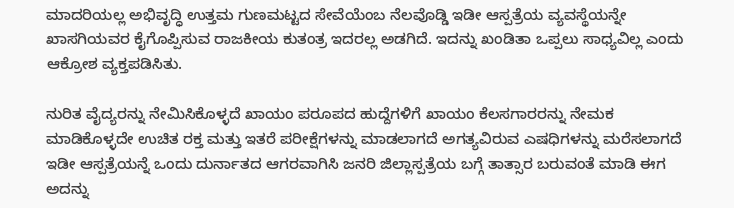ಮಾದರಿಯಲ್ಲ ಅಭಿವೃದ್ಧಿ ಉತ್ತಮ ಗುಣಮಟ್ಟದ ಸೇವೆಯೆಂಬ ನೆಲವೊಡ್ಡಿ ಇಡೀ ಆಸ್ಪತ್ರೆಯ ವ್ಯವಸ್ಥೆಯನ್ನೇ ಖಾಸಗಿಯವರ ಕೈಗೊಪ್ಪಿಸುವ ರಾಜಕೀಯ ಕುತಂತ್ರ ಇದರಲ್ಲ ಅಡಗಿದೆ. ಇದನ್ನು ಖಂಡಿತಾ ಒಪ್ಪಲು ಸಾಧ್ಯವಿಲ್ಲ ಎಂದು ಆಕ್ರೋಶ ವ್ಯಕ್ತಪಡಿಸಿತು.

ನುರಿತ ವೈದ್ಯರನ್ನು ನೇಮಿಸಿಕೊಳ್ಳದೆ ಖಾಯಂ ಪರೂಪದ ಹುದ್ದೆಗಳಿಗೆ ಖಾಯಂ ಕೆಲಸಗಾರರನ್ನು ನೇಮಕ ಮಾಡಿಕೊಳ್ಳದೇ ಉಚಿತ ರಕ್ತ ಮತ್ತು ಇತರೆ ಪರೀಕ್ಷೆಗಳನ್ನು ಮಾಡಲಾಗದೆ ಅಗತ್ಯವಿರುವ ಎಷಧಿಗಳನ್ನು ಮರೆಸಲಾಗದೆ ಇಡೀ ಆಸ್ಪತ್ರೆಯನ್ನೆ ಒಂದು ದುರ್ನಾತದ ಆಗರವಾಗಿಸಿ ಜನರಿ ಜಿಲ್ಲಾಸ್ಪತ್ರೆಯ ಬಗ್ಗೆ ತಾತ್ಸಾರ ಬರುವಂತೆ ಮಾಡಿ ಈಗ ಅದನ್ನು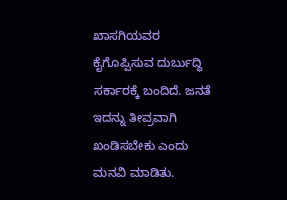ಖಾಸಗಿಯವರ ಕೈಗೊಪ್ಪಿಸುವ ದುರ್ಬುದ್ಧಿ ಸರ್ಕಾರಕ್ಕೆ ಬಂದಿದೆ. ಜನತೆ ಇದನ್ನು ತೀವ್ರವಾಗಿ ಖಂಡಿಸಬೇಕು‌ ಎಂದು ಮನವಿ ಮಾಡಿತು.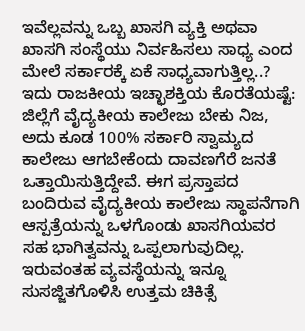ಇವೆಲ್ಲವನ್ನು ಒಬ್ಬ ಖಾಸಗಿ ವ್ಯಕ್ತಿ ಅಥವಾ ಖಾಸಗಿ ಸಂಸ್ಥೆಯು ನಿರ್ವಹಿಸಲು ಸಾಧ್ಯ ಎಂದ ಮೇಲೆ ಸರ್ಕಾರಕ್ಕೆ ಏಕೆ ಸಾಧ್ಯವಾಗುತ್ತಿಲ್ಲ..? ಇದು ರಾಜಕೀಯ ಇಚ್ಛಾಶಕ್ತಿಯ ಕೊರತೆಯಷ್ಟೆ: ಜಿಲ್ಲೆಗೆ ವೈದ್ಯಕೀಯ ಕಾಲೇಜು ಬೇಕು ನಿಜ, ಅದು ಕೂಡ 100% ಸರ್ಕಾರಿ ಸ್ವಾಮ್ಯದ ಕಾಲೇಜು ಆಗಬೇಕೆಂದು ದಾವಣಗೆರೆ ಜನತೆ ಒತ್ತಾಯಿಸುತ್ತಿದ್ದೇವೆ. ಈಗ ಪ್ರಸ್ತಾಪದ ಬಂದಿರುವ ವೈದ್ಯಕೀಯ ಕಾಲೇಜು ಸ್ಥಾಪನೆಗಾಗಿ ಆಸ್ಪತ್ರೆಯನ್ನು ಒಳಗೊಂಡು ಖಾಸಗಿಯವರ ಸಹ ಭಾಗಿತ್ವವನ್ನು ಒಪ್ಪಲಾಗುವುದಿಲ್ಲ. ಇರುವಂತಹ ವ್ಯವಸ್ಥೆಯನ್ನು ಇನ್ನೂ ಸುಸಜ್ಜಿತಗೊಳಿಸಿ ಉತ್ತಮ ಚಿಕಿತ್ಸೆ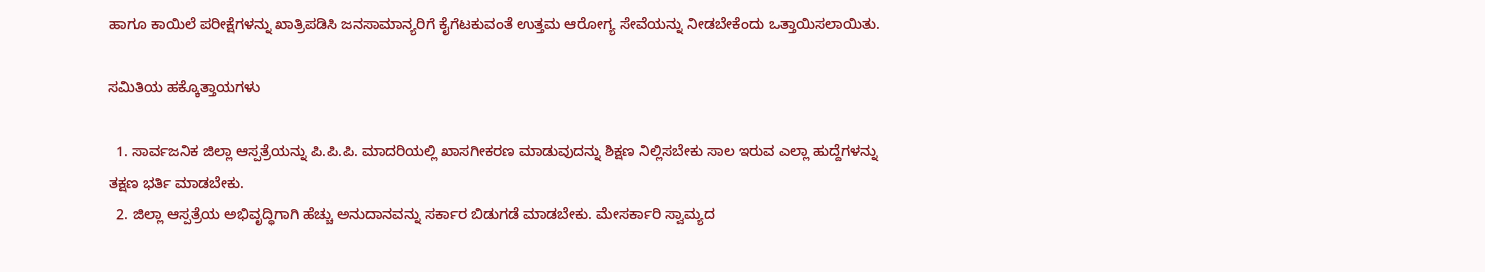ಹಾಗೂ ಕಾಯಿಲೆ ಪರೀಕ್ಷೆಗಳನ್ನು ಖಾತ್ರಿಪಡಿಸಿ ಜನಸಾಮಾನ್ಯರಿಗೆ ಕೈಗೆಟಕುವಂತೆ ಉತ್ತಮ ಆರೋಗ್ಯ ಸೇವೆಯನ್ನು ನೀಡಬೇಕೆಂದು ಒತ್ತಾಯಿಸಲಾಯಿತು.

ಸಮಿತಿಯ ಹಕ್ಕೊತ್ತಾಯಗಳು

  1. ಸಾರ್ವಜನಿಕ ಜಿಲ್ಲಾ ಆಸ್ಪತ್ರೆಯನ್ನು ಪಿ.ಪಿ.ಪಿ. ಮಾದರಿಯಲ್ಲಿ ಖಾಸಗೀಕರಣ ಮಾಡುವುದನ್ನು ಶಿಕ್ಷಣ ನಿಲ್ಲಿಸಬೇಕು ಸಾಲ ಇರುವ ಎಲ್ಲಾ ಹುದ್ದೆಗಳನ್ನು ತಕ್ಷಣ ಭರ್ತಿ ಮಾಡಬೇಕು.
  2. ಜಿಲ್ಲಾ ಆಸ್ಪತ್ರೆಯ ಅಭಿವೃದ್ಧಿಗಾಗಿ ಹೆಚ್ಚು ಅನುದಾನವನ್ನು ಸರ್ಕಾರ ಬಿಡುಗಡೆ ಮಾಡಬೇಕು. ಮೇಸರ್ಕಾರಿ ಸ್ವಾಮ್ಯದ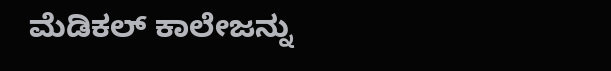ಮೆಡಿಕಲ್ ಕಾಲೇಜನ್ನು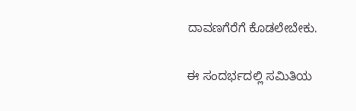ದಾವಣಗೆರೆಗೆ ಕೊಡಲೇಬೇಕು.

ಈ ಸಂದರ್ಭದಲ್ಲಿ ಸಮಿತಿಯ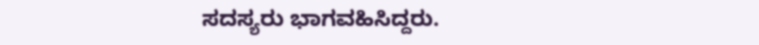ಸದಸ್ಯರು ಭಾಗವಹಿಸಿದ್ದರು.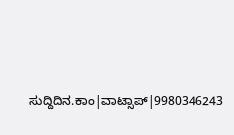ಸುದ್ದಿದಿನ.ಕಾಂ|ವಾಟ್ಸಾಪ್|9980346243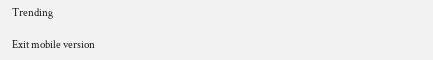Trending

Exit mobile version